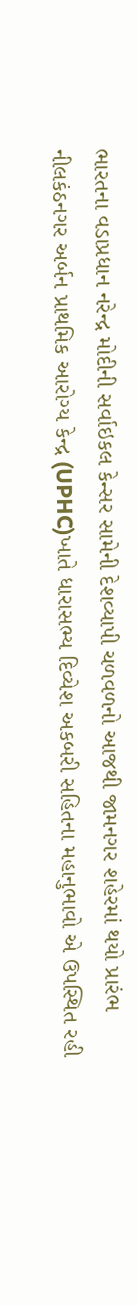ભારતના વડાપ્રધાન નરેન્દ્ર મોદીની સર્વાઇકલ કેન્સર સામેની દેશવ્યાપી ચળવળનો આજથી જામનગર શહેરમાં થયો પ્રારંભ
નીલકંઠનગર અર્બન પ્રાથમિક આરોગ્ય કેન્દ્ર (UPHC)ખાતે ધારાસભ્ય દિવ્યેશ અકબરી સહિતના મહાનુભાવો એ ઉપસ્થિત રહી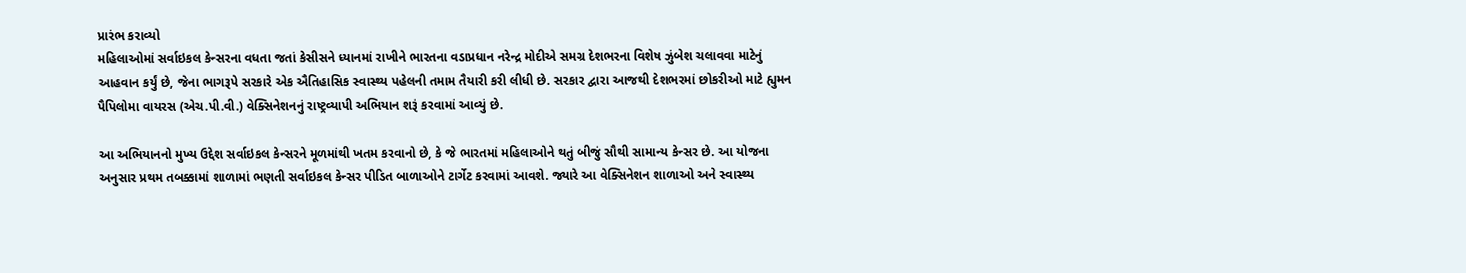પ્રારંભ કરાવ્યો
મહિલાઓમાં સર્વાઇકલ કેન્સરના વધતા જતાં કેસીસને ધ્યાનમાં રાખીને ભારતના વડાપ્રધાન નરેન્દ્ર મોદીએ સમગ્ર દેશભરના વિશેષ ઝુંબેશ ચલાવવા માટેનું આહવાન કર્યું છે, જેના ભાગરૂપે સરકારે એક ઐતિહાસિક સ્વાસ્થ્ય પહેલની તમામ તૈયારી કરી લીધી છે. સરકાર દ્વારા આજથી દેશભરમાં છોકરીઓ માટે હ્યુમન પૈપિલોમા વાયરસ (એચ.પી.વી.) વેક્સિનેશનનું રાષ્ટ્રવ્યાપી અભિયાન શરૂં કરવામાં આવ્યું છે.

આ અભિયાનનો મુખ્ય ઉદ્દેશ સર્વાઇકલ કેન્સરને મૂળમાંથી ખતમ કરવાનો છે, કે જે ભારતમાં મહિલાઓને થતું બીજું સૌથી સામાન્ય કેન્સર છે. આ યોજના અનુસાર પ્રથમ તબક્કામાં શાળામાં ભણતી સર્વાઇકલ કેન્સર પીડિત બાળાઓને ટાર્ગેટ કરવામાં આવશે. જ્યારે આ વેક્સિનેશન શાળાઓ અને સ્વાસ્થ્ય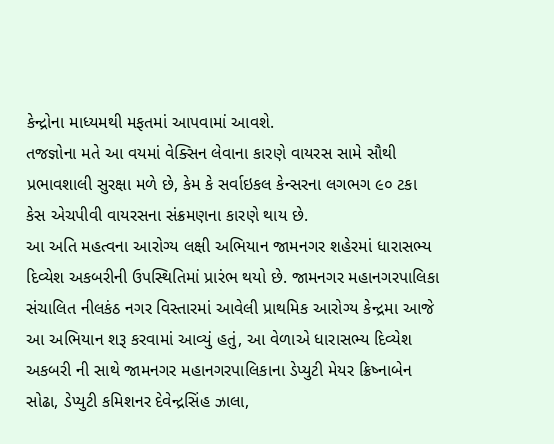કેન્દ્રોના માધ્યમથી મફતમાં આપવામાં આવશે.
તજજ્ઞોના મતે આ વયમાં વેક્સિન લેવાના કારણે વાયરસ સામે સૌથી પ્રભાવશાલી સુરક્ષા મળે છે, કેમ કે સર્વાઇકલ કેન્સરના લગભગ ૯૦ ટકા કેસ એચપીવી વાયરસના સંક્રમણના કારણે થાય છે.
આ અતિ મહત્વના આરોગ્ય લક્ષી અભિયાન જામનગર શહેરમાં ધારાસભ્ય દિવ્યેશ અકબરીની ઉપસ્થિતિમાં પ્રારંભ થયો છે. જામનગર મહાનગરપાલિકા સંચાલિત નીલકંઠ નગર વિસ્તારમાં આવેલી પ્રાથમિક આરોગ્ય કેન્દ્રમા આજે આ અભિયાન શરૂ કરવામાં આવ્યું હતું, આ વેળાએ ધારાસભ્ય દિવ્યેશ અકબરી ની સાથે જામનગર મહાનગરપાલિકાના ડેપ્યુટી મેયર ક્રિષ્નાબેન સોઢા, ડેપ્યુટી કમિશનર દેવેન્દ્રસિંહ ઝાલા,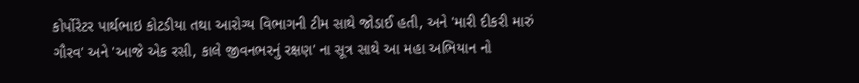કોર્પોરેટર પાર્થભાઇ કોટડીયા તથા આરોગ્ય વિભાગની ટીમ સાથે જોડાઈ હતી, અને 'મારી દીકરી મારું ગૌરવ' અને 'આજે એક રસી, કાલે જીવનભરનું રક્ષણ' ના સૂત્ર સાથે આ મહા અભિયાન નો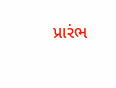પ્રારંભ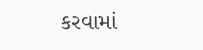કરવામાં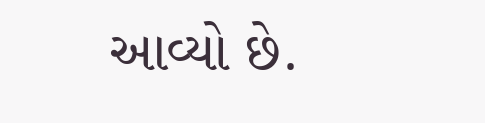આવ્યો છે.